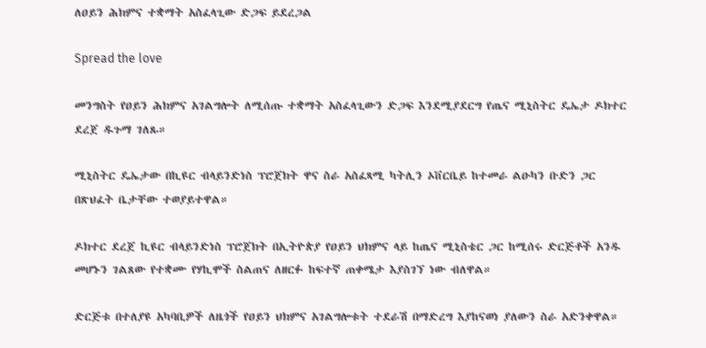ለዐይን ሕክምና ተቋማት አስፈላጊው ድጋፍ ይደረጋል

Spread the love

መንግስት የዐይን ሕክምና አገልግሎት ለሚሰጡ ተቋማት አስፈላጊውን ድጋፍ እንደሚያደርግ የጤና ሚኒስትር ዴኤታ ዶክተር ደረጀ ዱጉማ ገለጹ።

ሚኒስትር ዴኤታው በኪዩር ብላይንድነስ ፕሮጀክት ዋና ስራ አስፈጻሚ ካትሊን ኦቨርቤይ ከተመራ ልዑካን ቡድን ጋር በጽህፈት ቤታቸው ተወያይተዋል።

ዶክተር ደረጀ ኪዩር ብላይንድነስ ፕሮጀክት በኢትዮጵያ የዐይን ህክምና ላይ ከጤና ሚኒስቴር ጋር ከሚሰሩ ድርጅቶች አንዱ መሆኑን ገልጸው የተቋሙ የሃኪሞች ስልጠና ለዘርፉ ከፍተኛ ጠቀሜታ እያስገኘ ነው ብለዋል።

ድርጅቱ በተለያዩ አካባቢዎች ለዜጎች የዐይን ህክምና አገልግሎቱት ተደራሽ በማድረግ እያከናወነ ያለውን ስራ አድንቀዋል።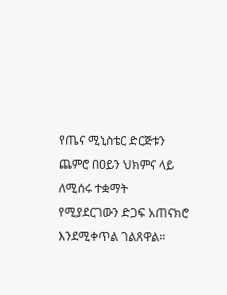የጤና ሚኒስቴር ድርጅቱን ጨምሮ በዐይን ህክምና ላይ ለሚሰሩ ተቋማት የሚያደርገውን ድጋፍ አጠናክሮ እንደሚቀጥል ገልጸዋል።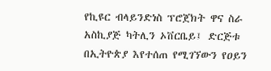የኪዩር ብላይንድነስ ፕሮጀክት ዋና ስራ አስኪያጅ ካትሊን ኦቨርቤይ፤ ድርጅቱ በኢትዮጵያ እየተሰጠ የሚገኘውን የዐይን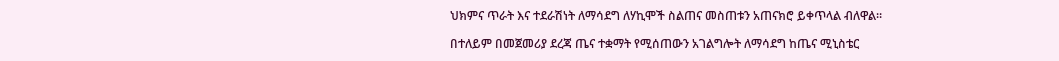ህክምና ጥራት እና ተደራሽነት ለማሳደግ ለሃኪሞች ስልጠና መስጠቱን አጠናክሮ ይቀጥላል ብለዋል።

በተለይም በመጀመሪያ ደረጃ ጤና ተቋማት የሚሰጠውን አገልግሎት ለማሳደግ ከጤና ሚኒስቴር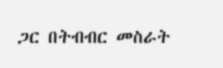ጋር በትብብር መስራት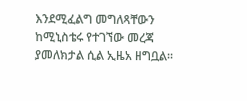እንደሚፈልግ መግለጻቸውን ከሚኒስቴሩ የተገኘው መረጃ ያመለክታል ሲል ኢዜአ ዘግቧል።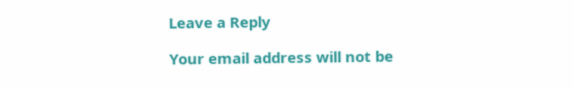Leave a Reply

Your email address will not be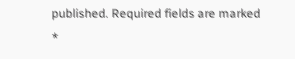published. Required fields are marked *